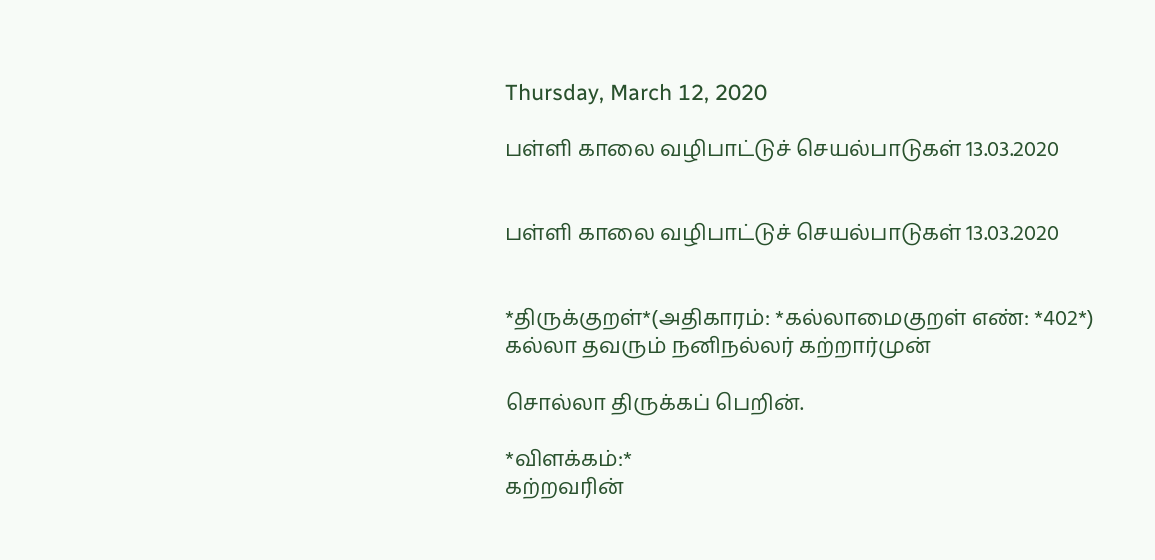Thursday, March 12, 2020

பள்ளி காலை வழிபாட்டுச் செயல்பாடுகள் 13.03.2020


பள்ளி காலை வழிபாட்டுச் செயல்பாடுகள் 13.03.2020


*திருக்குறள்*(அதிகாரம்: *கல்லாமைகுறள் எண்: *402*)
கல்லா தவரும் நனிநல்லர் கற்றார்முன்

சொல்லா திருக்கப் பெறின்.

*விளக்கம்:*
கற்றவரின்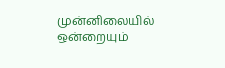முன்னிலையில் ஒன்றையும்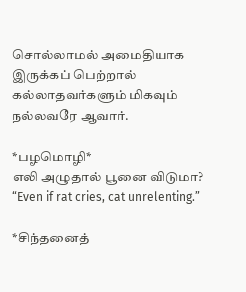சொல்லாமல் அமைதியாக
இருக்கப் பெற்றால் கல்லாதவர்களும் மிகவும் நல்லவரே ஆவார்.

*பழமொழி*
எலி அழுதால் பூனை விடுமா?
“Even if rat cries, cat unrelenting.”

*சிந்தனைத்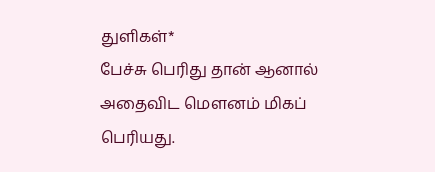துளிகள்*
பேச்சு பெரிது தான் ஆனால் அதைவிட மெளனம் மிகப் பெரியது.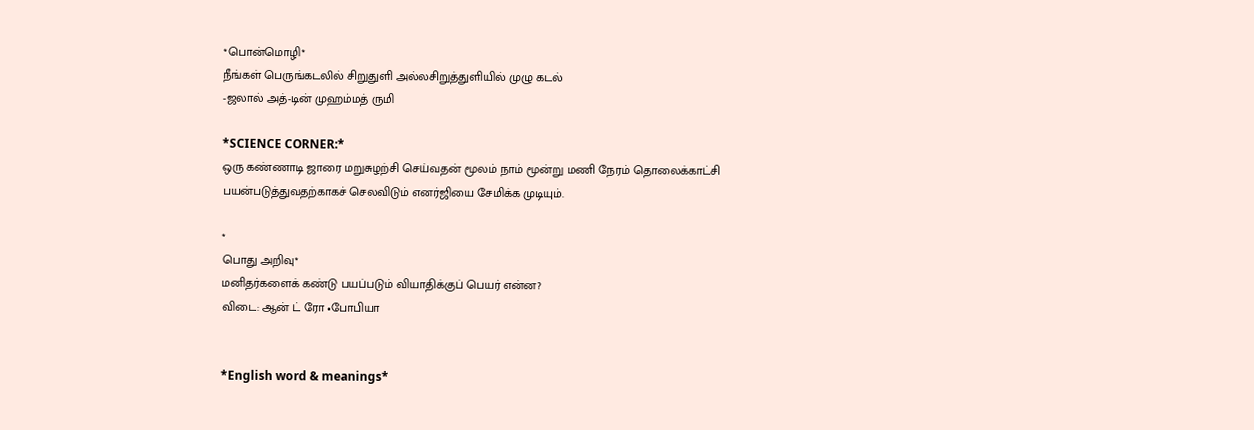*பொன்மொழி*
நீங்கள் பெருங்கடலில் சிறுதுளி அல்லசிறுத்துளியில் முழு கடல்
-ஜலால் அத்-டின் முஹம்மத் ருமி

*SCIENCE CORNER:*
ஒரு கண்ணாடி ஜாரை மறுசுழற்சி செய்வதன் மூலம் நாம் மூன்று மணி நேரம் தொலைக்காட்சி பயன்படுத்துவதற்காகச் செலவிடும் எனர்ஜியை சேமிக்க முடியும்.

*
பொது அறிவு*
மனிதர்களைக் கண்டு பயப்படும் வியாதிக்குப் பெயர் என்ன?
விடை: ஆன் ட் ரோ •போபியா


*English word & meanings*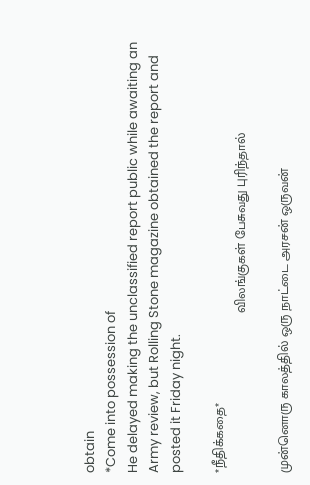obtain
*Come into possession of
He delayed making the unclassified report public while awaiting an Army review, but Rolling Stone magazine obtained the report and posted it Friday night.

*நீதிக்கதை*
                                            விலங்குகள் பேசுவது புரிந்தால்

முன்னொரு காலத்தில் ஒரு நாட்டை அரசன் ஒருவன்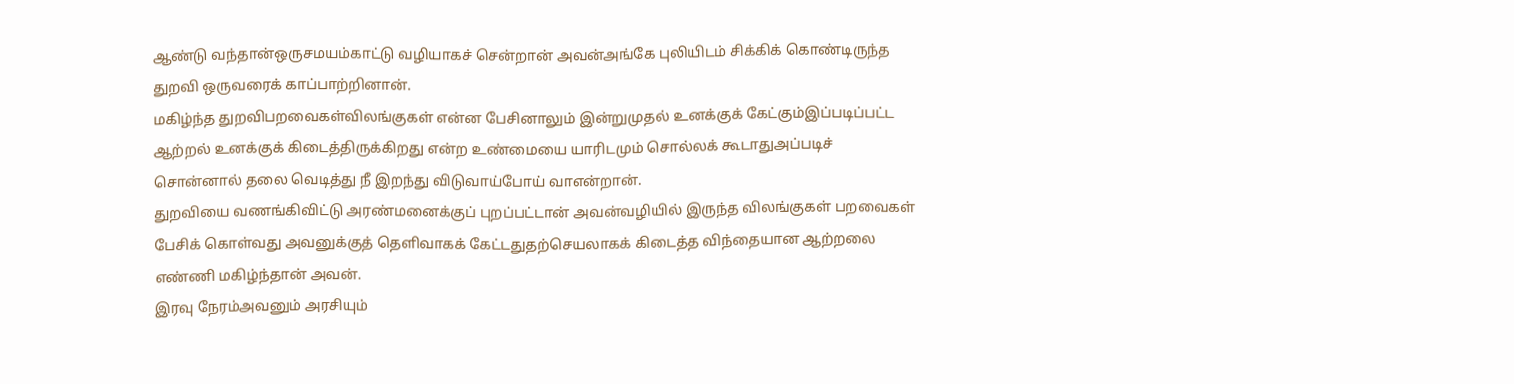ஆண்டு வந்தான்ஒருசமயம்காட்டு வழியாகச் சென்றான் அவன்அங்கே புலியிடம் சிக்கிக் கொண்டிருந்த துறவி ஒருவரைக் காப்பாற்றினான்.
மகிழ்ந்த துறவிபறவைகள்விலங்குகள் என்ன பேசினாலும் இன்றுமுதல் உனக்குக் கேட்கும்இப்படிப்பட்ட ஆற்றல் உனக்குக் கிடைத்திருக்கிறது என்ற உண்மையை யாரிடமும் சொல்லக் கூடாதுஅப்படிச் சொன்னால் தலை வெடித்து நீ இறந்து விடுவாய்போய் வாஎன்றான்.
துறவியை வணங்கிவிட்டு அரண்மனைக்குப் புறப்பட்டான் அவன்வழியில் இருந்த விலங்குகள் பறவைகள் பேசிக் கொள்வது அவனுக்குத் தெளிவாகக் கேட்டதுதற்செயலாகக் கிடைத்த விந்தையான ஆற்றலை எண்ணி மகிழ்ந்தான் அவன்.
இரவு நேரம்அவனும் அரசியும்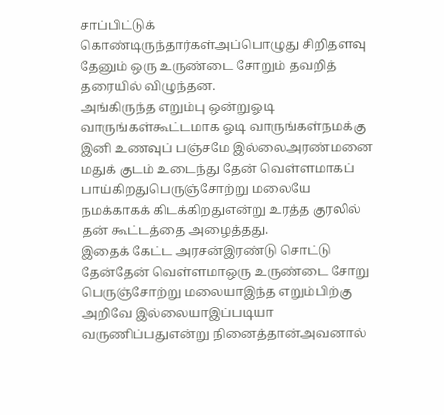சாப்பிட்டுக் கொண்டிருந்தார்கள்அப்பொழுது சிறிதளவு தேனும் ஒரு உருண்டை சோறும் தவறித் தரையில் விழுந்தன.
அங்கிருந்த எறும்பு ஒன்றுஓடி வாருங்கள்கூட்டமாக ஓடி வாருங்கள்நமக்கு இனி உணவுப் பஞ்சமே இல்லைஅரண்மனை மதுக் குடம் உடைந்து தேன் வெள்ளமாகப் பாய்கிறதுபெருஞ்சோற்று மலையே நமக்காகக் கிடக்கிறதுஎன்று உரத்த குரலில் தன் கூட்டத்தை அழைத்தது.
இதைக் கேட்ட அரசன்இரண்டு சொட்டு தேன்தேன் வெள்ளமாஒரு உருண்டை சோறு பெருஞ்சோற்று மலையாஇந்த எறும்பிற்கு அறிவே இல்லையாஇப்படியா வருணிப்பதுஎன்று நினைத்தான்அவனால்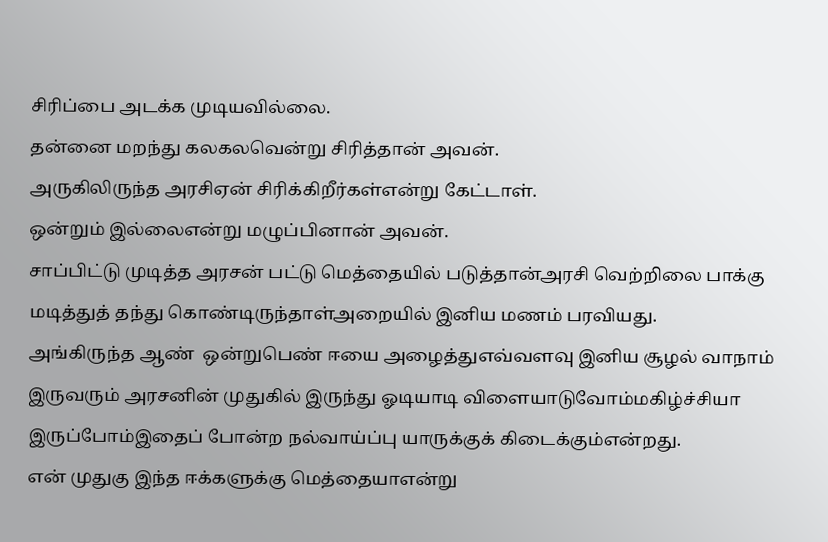சிரிப்பை அடக்க முடியவில்லை.
தன்னை மறந்து கலகலவென்று சிரித்தான் அவன்.
அருகிலிருந்த அரசிஏன் சிரிக்கிறீர்கள்என்று கேட்டாள்.
ஒன்றும் இல்லைஎன்று மழுப்பினான் அவன்.
சாப்பிட்டு முடித்த அரசன் பட்டு மெத்தையில் படுத்தான்அரசி வெற்றிலை பாக்கு மடித்துத் தந்து கொண்டிருந்தாள்அறையில் இனிய மணம் பரவியது.
அங்கிருந்த ஆண்  ஒன்றுபெண் ஈயை அழைத்துஎவ்வளவு இனிய சூழல் வாநாம் இருவரும் அரசனின் முதுகில் இருந்து ஓடியாடி விளையாடுவோம்மகிழ்ச்சியா இருப்போம்இதைப் போன்ற நல்வாய்ப்பு யாருக்குக் கிடைக்கும்என்றது.
என் முதுகு இந்த ஈக்களுக்கு மெத்தையாஎன்று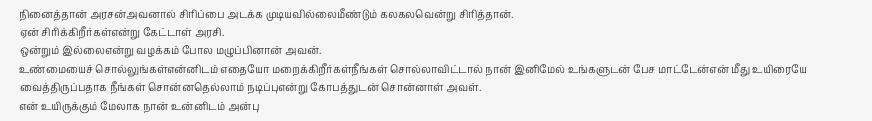நினைத்தான் அரசன்அவனால் சிரிப்பை அடக்க முடியவில்லைமீண்டும் கலகலவென்று சிரித்தான்.
ஏன் சிரிக்கிறீர்கள்என்று கேட்டாள் அரசி.
ஒன்றும் இல்லைஎன்று வழக்கம் போல மழுப்பினான் அவன்.
உண்மையைச் சொல்லுங்கள்என்னிடம் எதையோ மறைக்கிறீர்கள்நீங்கள் சொல்லாவிட்டால் நான் இனிமேல் உங்களுடன் பேச மாட்டேன்என் மீது உயிரையே வைத்திருப்பதாக நீங்கள் சொன்னதெல்லாம் நடிப்புஎன்று கோபத்துடன் சொன்னாள் அவள்.
என் உயிருக்கும் மேலாக நான் உன்னிடம் அன்பு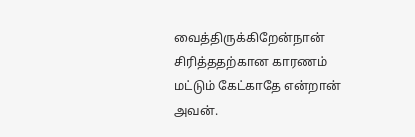வைத்திருக்கிறேன்நான் சிரித்ததற்கான காரணம் மட்டும் கேட்காதே என்றான் அவன்.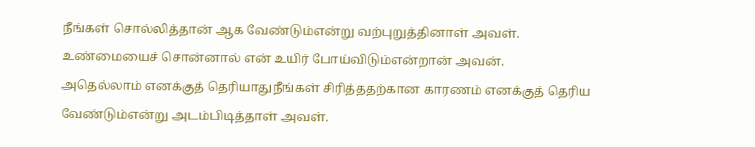நீங்கள் சொல்லித்தான் ஆக வேண்டும்என்று வற்புறுத்தினாள் அவள்.
உண்மையைச் சொன்னால் என் உயிர் போய்விடும்என்றான் அவன்.
அதெல்லாம் எனக்குத் தெரியாதுநீங்கள் சிரித்ததற்கான காரணம் எனக்குத் தெரிய வேண்டும்என்று அடம்பிடித்தாள் அவள்.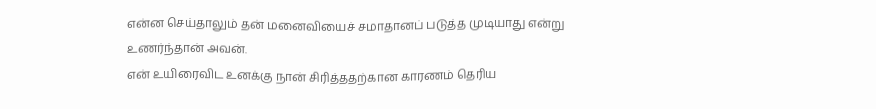என்ன செய்தாலும் தன் மனைவியைச் சமாதானப் படுத்த முடியாது என்று உணர்ந்தான் அவன்.
என் உயிரைவிட உனக்கு நான் சிரித்ததற்கான காரணம் தெரிய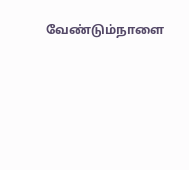வேண்டும்நாளை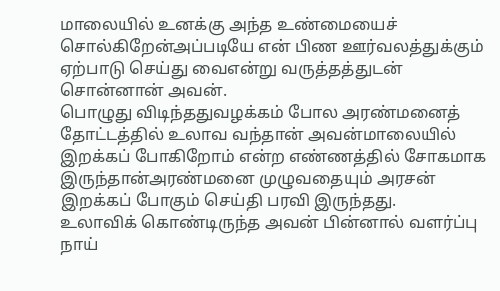மாலையில் உனக்கு அந்த உண்மையைச் சொல்கிறேன்அப்படியே என் பிண ஊர்வலத்துக்கும் ஏற்பாடு செய்து வைஎன்று வருத்தத்துடன் சொன்னான் அவன்.
பொழுது விடிந்ததுவழக்கம் போல அரண்மனைத் தோட்டத்தில் உலாவ வந்தான் அவன்மாலையில் இறக்கப் போகிறோம் என்ற எண்ணத்தில் சோகமாக இருந்தான்அரண்மனை முழுவதையும் அரசன் இறக்கப் போகும் செய்தி பரவி இருந்தது.
உலாவிக் கொண்டிருந்த அவன் பின்னால் வளர்ப்பு நாய்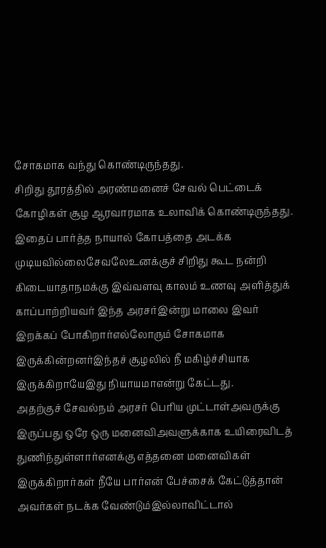சோகமாக வந்து கொண்டிருந்தது.
சிறிது தூரத்தில் அரண்மனைச் சேவல் பெட்டைக் கோழிகள் சூழ ஆரவாரமாக உலாவிக் கொண்டிருந்தது.
இதைப் பார்த்த நாயால் கோபத்தை அடக்க முடியவில்லைசேவலேஉனக்குச் சிறிது கூட நன்றி கிடையாதாநமக்கு இவ்வளவு காலம் உணவு அளித்துக் காப்பாற்றியவர் இந்த அரசர்இன்று மாலை இவர் இறக்கப் போகிறார்எல்லோரும் சோகமாக இருக்கின்றனர்இந்தச் சூழலில் நீ மகிழ்ச்சியாக இருக்கிறாயேஇது நியாயமாஎன்று கேட்டது.
அதற்குச் சேவல்நம் அரசர் பெரிய முட்டாள்அவருக்கு இருப்பது ஒரே ஒரு மனைவிஅவளுக்காக உயிரைவிடத் துணிந்துள்ளார்எனக்கு எத்தனை மனைவிகள் இருக்கிறார்கள் நீயே பார்என் பேச்சைக் கேட்டுத்தான் அவர்கள் நடக்க வேண்டும்இல்லாவிட்டால்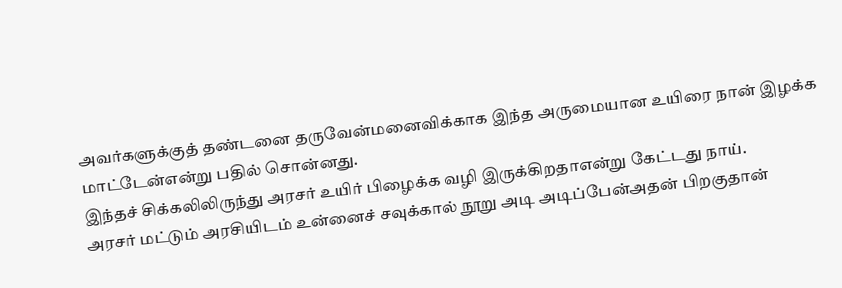அவர்களுக்குத் தண்டனை தருவேன்மனைவிக்காக இந்த அருமையான உயிரை நான் இழக்க மாட்டேன்என்று பதில் சொன்னது.
இந்தச் சிக்கலிலிருந்து அரசர் உயிர் பிழைக்க வழி இருக்கிறதாஎன்று கேட்டது நாய்.
அரசர் மட்டும் அரசியிடம் உன்னைச் சவுக்கால் நூறு அடி அடிப்பேன்அதன் பிறகுதான்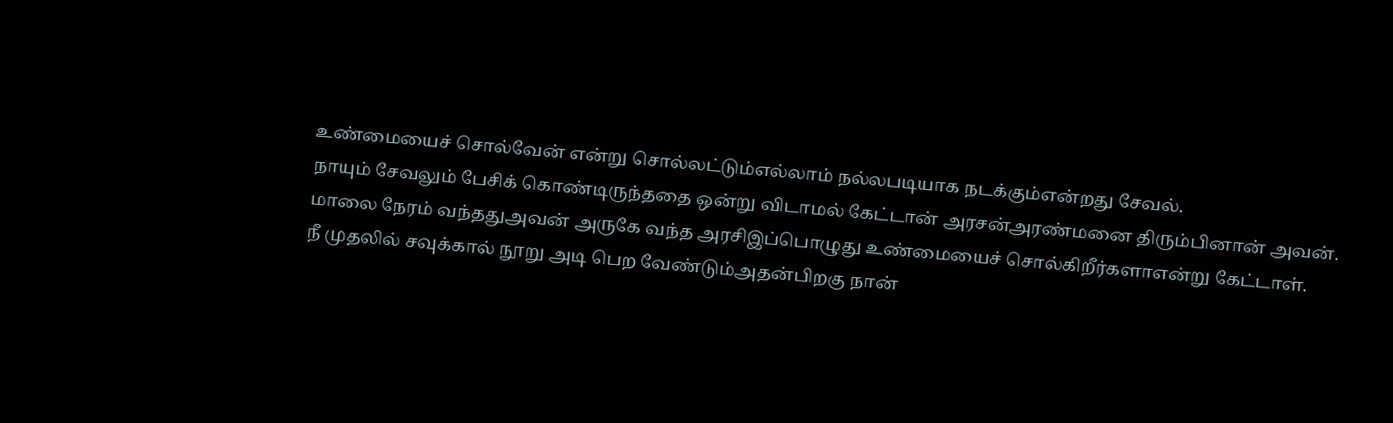உண்மையைச் சொல்வேன் என்று சொல்லட்டும்எல்லாம் நல்லபடியாக நடக்கும்என்றது சேவல்.
நாயும் சேவலும் பேசிக் கொண்டிருந்ததை ஒன்று விடாமல் கேட்டான் அரசன்அரண்மனை திரும்பினான் அவன்.
மாலை நேரம் வந்ததுஅவன் அருகே வந்த அரசிஇப்பொழுது உண்மையைச் சொல்கிறீர்களாஎன்று கேட்டாள்.
நீ முதலில் சவுக்கால் நூறு அடி பெற வேண்டும்அதன்பிறகு நான்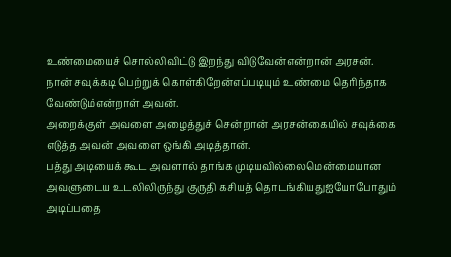உண்மையைச் சொல்லிவிட்டு இறந்து விடுவேன்என்றான் அரசன்.
நான் சவுக்கடி பெற்றுக் கொள்கிறேன்எப்படியும் உண்மை தெரிந்தாக வேண்டும்என்றாள் அவன்.
அறைக்குள் அவளை அழைத்துச் சென்றான் அரசன்கையில் சவுக்கை எடுத்த அவன் அவளை ஒங்கி அடித்தான்.
பத்து அடியைக் கூட அவளால் தாங்க முடியவில்லைமென்மையான அவளுடைய உடலிலிருந்து குருதி கசியத் தொடங்கியதுஐயோபோதும் அடிப்பதை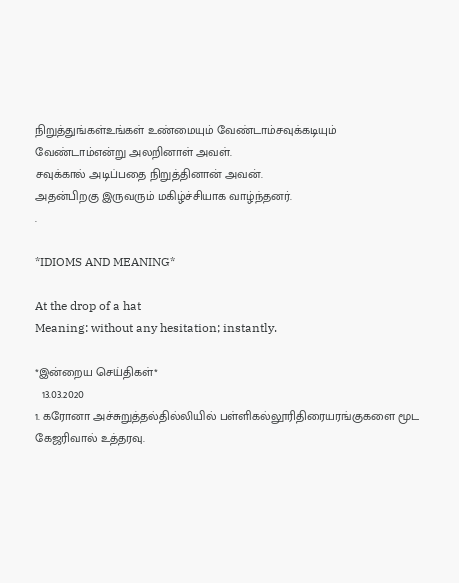நிறுத்துங்கள்உங்கள் உண்மையும் வேண்டாம்சவுக்கடியும் வேண்டாம்என்று அலறினாள் அவள்.
சவுக்கால் அடிப்பதை நிறுத்தினான் அவன்.
அதன்பிறகு இருவரும் மகிழ்ச்சியாக வாழ்ந்தனர்.
.

*IDIOMS AND MEANING*

At the drop of a hat
Meaning: without any hesitation; instantly.

*இன்றைய செய்திகள்*
  13.03.2020
1. கரோனா அச்சுறுத்தல்தில்லியில் பள்ளிகல்லூரிதிரையரங்குகளை மூட கேஜரிவால் உத்தரவு.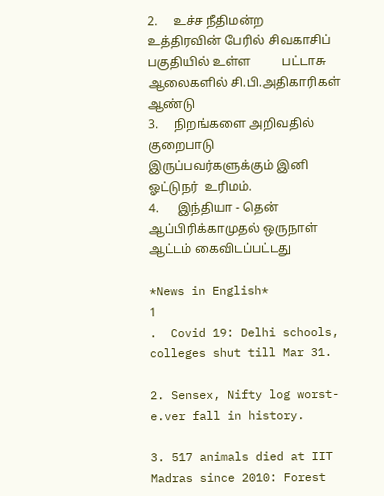2.     உச்ச நீதிமன்ற உத்திரவின் பேரில் சிவகாசிப் பகுதியில் உள்ள          பட்டாசு ஆலைகளில் சி.பி.அதிகாரிகள் ஆண்டு
3.     நிறங்களை அறிவதில் குறைபாடு இருப்பவர்களுக்கும் இனி ஓட்டுநர்  உரிமம்.
4.      இந்தியா - தென் ஆப்பிரிக்காமுதல் ஒருநாள் ஆட்டம் கைவிடப்பட்டது

*News in English*
1
.  Covid 19: Delhi schools, colleges shut till Mar 31.

2. Sensex, Nifty log worst-e.ver fall in history.

3. 517 animals died at IIT Madras since 2010: Forest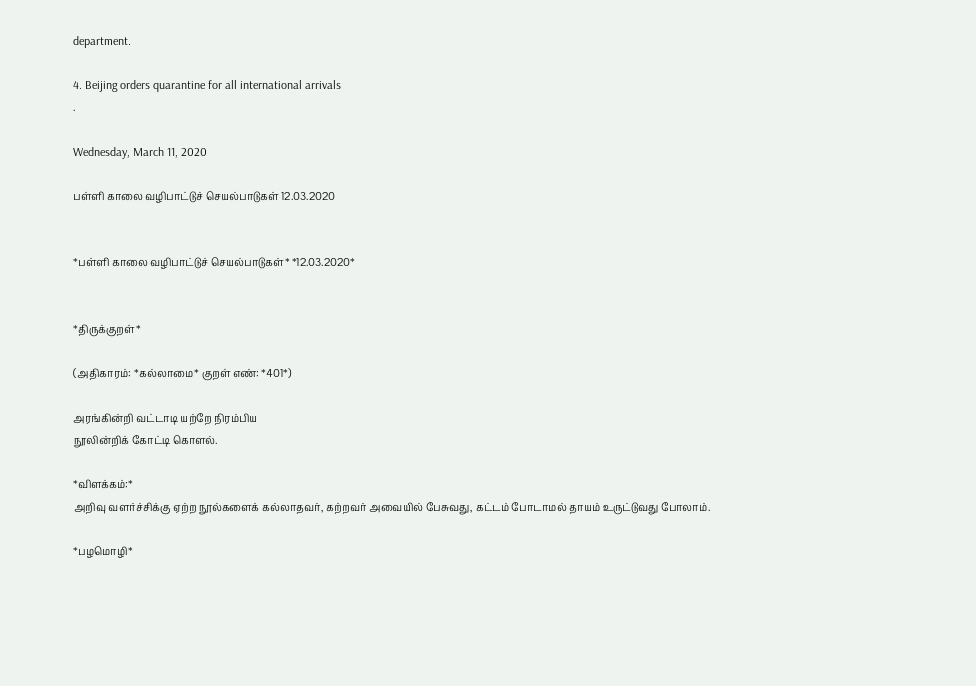department.

4. Beijing orders quarantine for all international arrivals
.

Wednesday, March 11, 2020

பள்ளி காலை வழிபாட்டுச் செயல்பாடுகள் 12.03.2020


*பள்ளி காலை வழிபாட்டுச் செயல்பாடுகள்* *12.03.2020*


*திருக்குறள்*

(அதிகாரம்: *கல்லாமை* குறள் எண்: *401*)

அரங்கின்றி வட்டாடி யற்றே நிரம்பிய
நூலின்றிக் கோட்டி கொளல்.

*விளக்கம்:*
அறிவு வளர்ச்சிக்கு ஏற்ற நூல்களைக் கல்லாதவர், கற்றவர் அவையில் பேசுவது, கட்டம் போடாமல் தாயம் உருட்டுவது போலாம்.

*பழமொழி*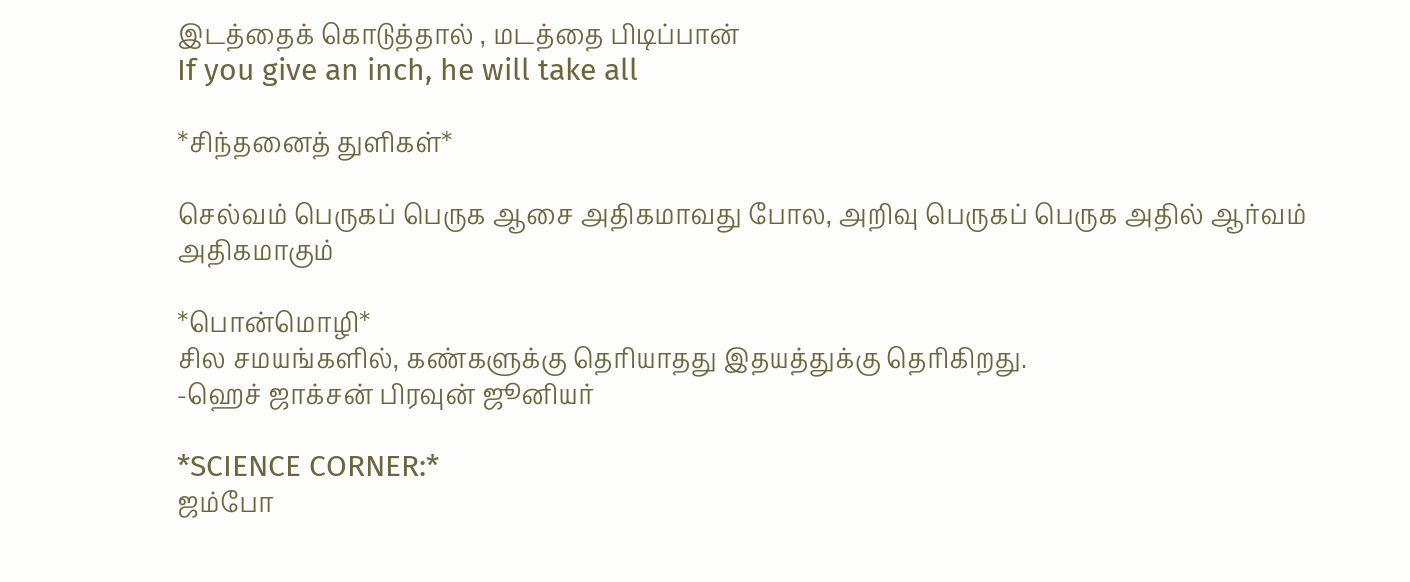இடத்தைக் கொடுத்தால் , மடத்தை பிடிப்பான்
If you give an inch, he will take all

*சிந்தனைத் துளிகள்*

செல்வம் பெருகப் பெருக ஆசை அதிகமாவது போல, அறிவு பெருகப் பெருக அதில் ஆர்வம் அதிகமாகும்

*பொன்மொழி*
சில சமயங்களில், கண்களுக்கு தெரியாதது இதயத்துக்கு தெரிகிறது.
-ஹெச் ஜாக்சன் பிரவுன் ஜூனியர்

*SCIENCE CORNER:*
ஜம்போ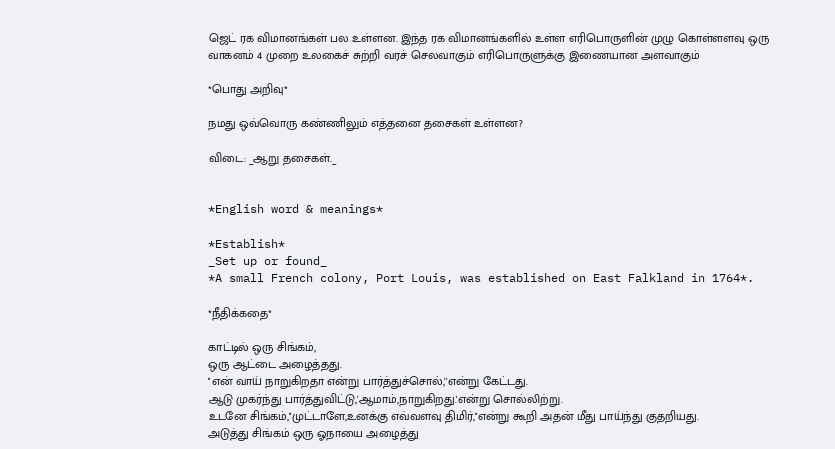ஜெட் ரக விமானங்கள் பல உள்ளன. இந்த ரக விமானங்களில் உள்ள எரிபொருளின் முழு கொள்ளளவு ஒரு வாகனம் 4 முறை உலகைச் சுற்றி வரச் செலவாகும் எரிபொருளுக்கு இணையான அளவாகும்

*பொது அறிவு*

நமது ஒவ்வொரு கண்ணிலும் எத்தனை தசைகள் உள்ளன?

விடை: _ஆறு தசைகள்._


*English word & meanings*

*Establish*
_Set up or found_
*A small French colony, Port Louis, was established on East Falkland in 1764*.

*நீதிக்கதை*

காட்டில் ஒரு சிங்கம்,
ஒரு ஆட்டை அழைத்தது.
''என் வாய் நாறுகிறதா என்று பார்த்துச்சொல்,''என்று கேட்டது.
ஆடு முகர்ந்து பார்த்துவிட்டு,'ஆமாம்,நாறுகிறது.'என்று சொல்லிற்று.
உடனே சிங்கம்,''முட்டாளே,உனக்கு எவ்வளவு திமிர்,''என்று கூறி அதன் மீது பாய்ந்து குதறியது.
அடுத்து சிங்கம் ஒரு ஓநாயை அழைத்து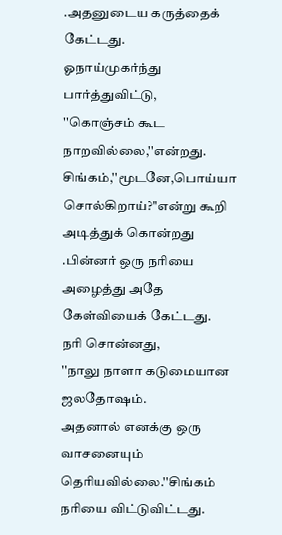.அதனுடைய கருத்தைக் கேட்டது.
ஓநாய்முகர்ந்து பார்த்துவிட்டு,
''கொஞ்சம் கூட நாறவில்லை,''என்றது.
சிங்கம்,''மூடனே,பொய்யா சொல்கிறாய்?''என்று கூறி அடித்துக் கொன்றது
.பின்னர் ஒரு நரியை அழைத்து அதே கேள்வியைக் கேட்டது.
நரி சொன்னது,
''நாலு நாளா கடுமையான ஜலதோஷம்.
அதனால் எனக்கு ஒரு வாசனையும் தெரியவில்லை.''சிங்கம் நரியை விட்டுவிட்டது.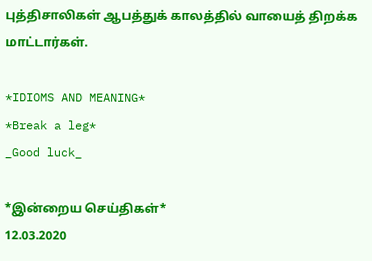புத்திசாலிகள் ஆபத்துக் காலத்தில் வாயைத் திறக்க மாட்டார்கள்.

*IDIOMS AND MEANING*
*Break a leg*
_Good luck_

*இன்றைய செய்திகள்*
12.03.2020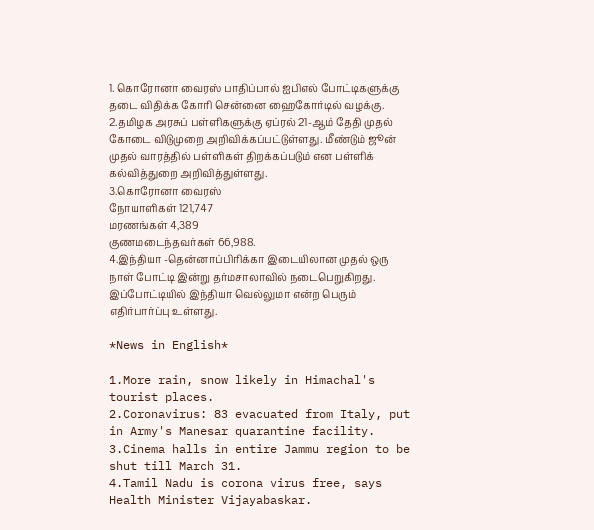1. கொரோனா வைரஸ் பாதிப்பால் ஐபிஎல் போட்டிகளுக்கு தடை விதிக்க கோரி சென்னை ஹைகோர்டில் வழக்கு.
2.தமிழக அரசுப் பள்ளிகளுக்கு ஏப்ரல் 21-ஆம் தேதி முதல் கோடை விடுமுறை அறிவிக்கப்பட்டுள்ளது. மீண்டும் ஜூன் முதல் வாரத்தில் பள்ளிகள் திறக்கப்படும் என பள்ளிக் கல்வித்துறை அறிவித்துள்ளது.
3.கொரோனா வைரஸ்
நோயாளிகள் 121,747
மரணங்கள் 4,389
குணமடைந்தவர்கள் 66,988.
4.இந்தியா -தென்னாப்பிரிக்கா இடையிலான முதல் ஒரு நாள் போட்டி இன்று தர்மசாலாவில் நடைபெறுகிறது. இப்போட்டியில் இந்தியா வெல்லுமா என்ற பெரும் எதிர்பார்ப்பு உள்ளது.

*News in English*

1.More rain, snow likely in Himachal's tourist places.
2.Coronavirus: 83 evacuated from Italy, put in Army's Manesar quarantine facility.
3.Cinema halls in entire Jammu region to be shut till March 31.
4.Tamil Nadu is corona virus free, says Health Minister Vijayabaskar.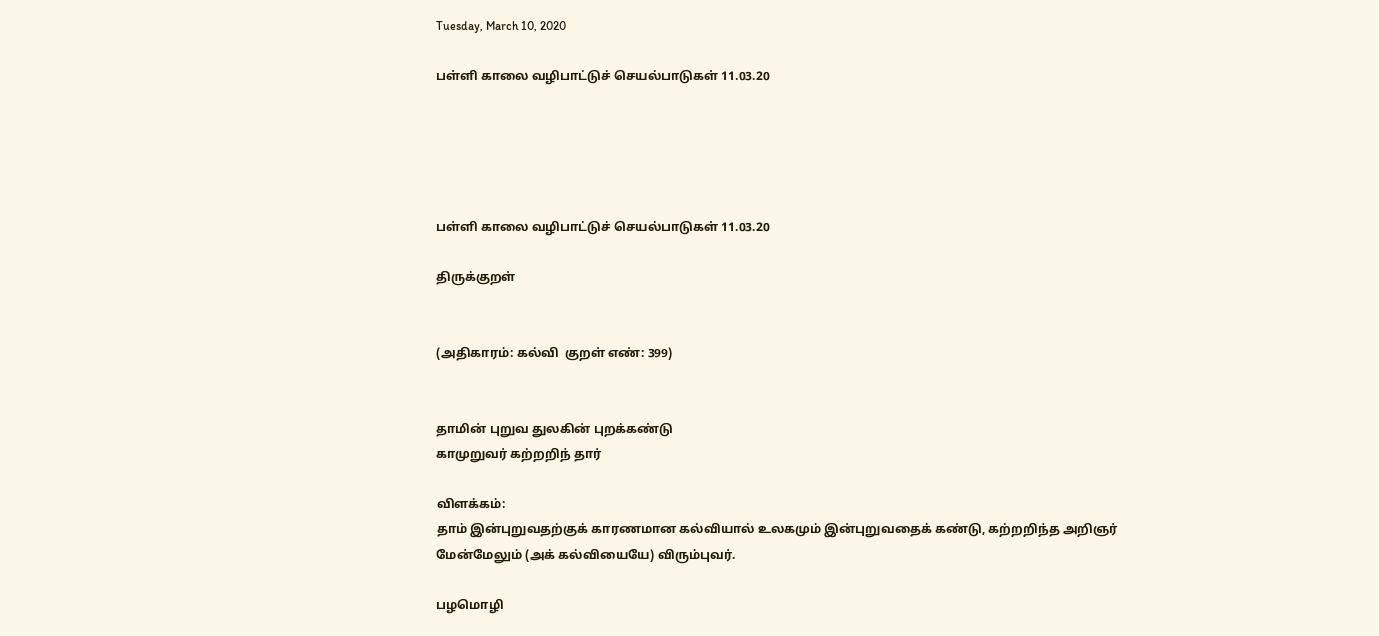Tuesday, March 10, 2020

பள்ளி காலை வழிபாட்டுச் செயல்பாடுகள் 11.03.20





பள்ளி காலை வழிபாட்டுச் செயல்பாடுகள் 11.03.20

திருக்குறள்


(அதிகாரம்: கல்வி  குறள் எண்: 399)


தாமின் புறுவ துலகின் புறக்கண்டு
காமுறுவர் கற்றறிந் தார்

விளக்கம்:
தாம் இன்புறுவதற்குக் காரணமான கல்வியால் உலகமும் இன்புறுவதைக் கண்டு, கற்றறிந்த அறிஞர் மேன்மேலும் (அக் கல்வியையே) விரும்புவர்.

பழமொழி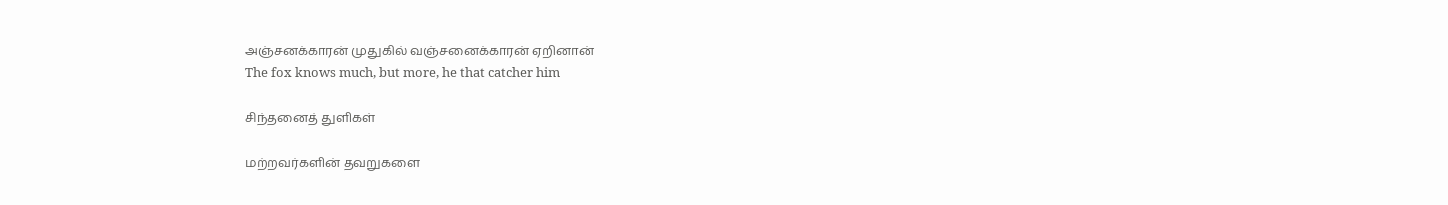அஞ்சனக்காரன் முதுகில் வஞ்சனைக்காரன் ஏறினான்
The fox knows much, but more, he that catcher him

சிந்தனைத் துளிகள்

மற்றவர்களின் தவறுகளை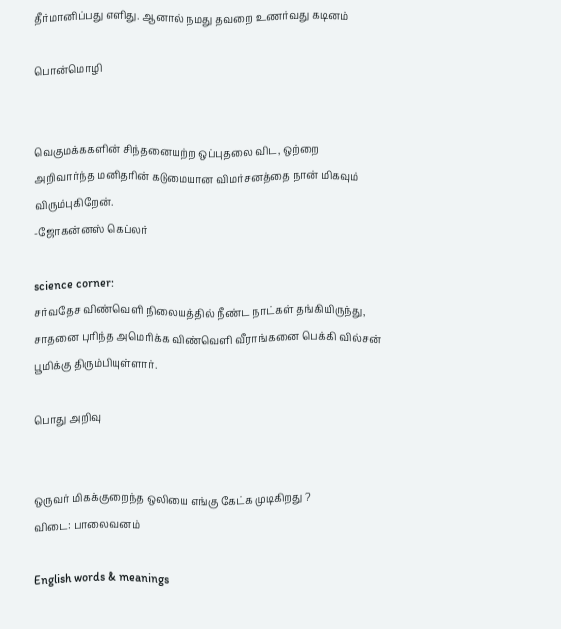தீர்மானிப்பது எளிது. ஆனால் நமது தவறை உணர்வது கடினம்

பொன்மொழி


வெகுமக்ககளின் சிந்தனையற்ற ஒப்புதலை விட, ஒற்றை அறிவார்ந்த மனிதரின் கடுமையான விமர்சனத்தை நான் மிகவும் விரும்புகிறேன்.
-ஜோகன்னஸ் கெப்லர்

science corner:
சர்வதேச விண்வெளி நிலையத்தில் நீண்ட நாட்கள் தங்கியிருந்து, சாதனை புரிந்த அமெரிக்க விண்வெளி வீராங்கனை பெக்கி வில்சன் பூமிக்கு திரும்பியுள்ளார்.

பொது அறிவு


ஒருவர் மிகக்குறைந்த ஒலியை எங்கு கேட்க முடிகிறது ?
விடை: பாலைவனம்

English words & meanings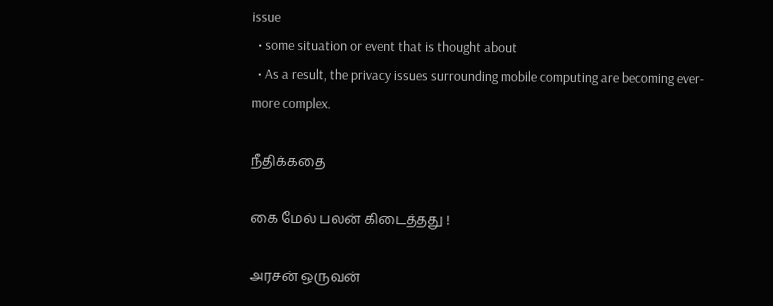issue
  • some situation or event that is thought about
  • As a result, the privacy issues surrounding mobile computing are becoming ever-more complex.

நீதிக்கதை

கை மேல் பலன் கிடைத்தது !

அரசன் ஒருவன்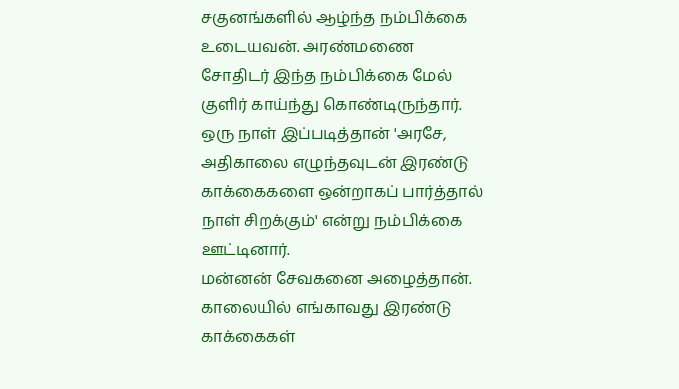சகுனங்களில் ஆழ்ந்த நம்பிக்கை உடையவன். அரண்மணை சோதிடர் இந்த நம்பிக்கை மேல் குளிர் காய்ந்து கொண்டிருந்தார். ஒரு நாள் இப்படித்தான் 'அரசே, அதிகாலை எழுந்தவுடன் இரண்டு காக்கைகளை ஒன்றாகப் பார்த்தால் நாள் சிறக்கும்' என்று நம்பிக்கை ஊட்டினார்.
மன்னன் சேவகனை அழைத்தான். காலையில் எங்காவது இரண்டு காக்கைகள்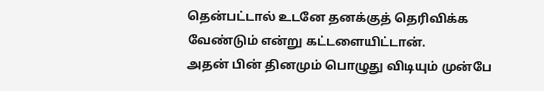தென்பட்டால் உடனே தனக்குத் தெரிவிக்க வேண்டும் என்று கட்டளையிட்டான்.
அதன் பின் தினமும் பொழுது விடியும் முன்பே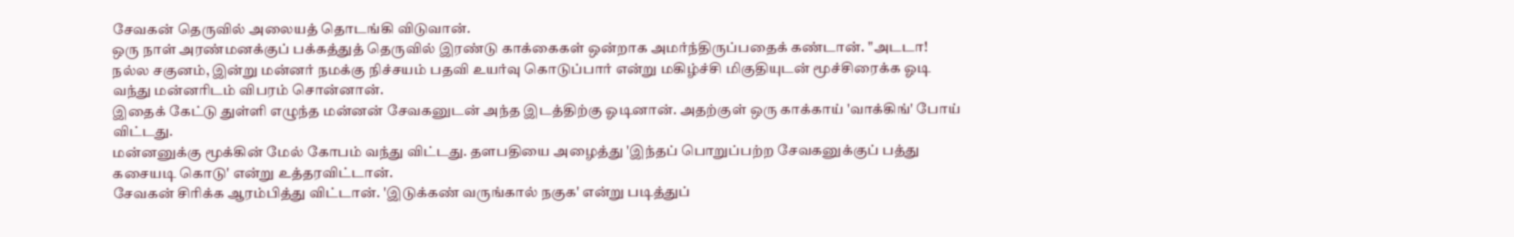சேவகன் தெருவில் அலையத் தொடங்கி விடுவான்.
ஒரு நாள் அரண்மனக்குப் பக்கத்துத் தெருவில் இரண்டு காக்கைகள் ஒன்றாக அமர்ந்திருப்பதைக் கண்டான். "அடடா! நல்ல சகுனம், இன்று மன்னர் நமக்கு நிச்சயம் பதவி உயர்வு கொடுப்பார் என்று மகிழ்ச்சி மிகுதியுடன் மூச்சிரைக்க ஓடி வந்து மன்னரிடம் விபரம் சொன்னான்.
இதைக் கேட்டு துள்ளி எழுந்த மன்னன் சேவகனுடன் அந்த இடத்திற்கு ஓடினான். அதற்குள் ஒரு காக்காய் 'வாக்கிங்' போய் விட்டது.
மன்னனுக்கு மூக்கின் மேல் கோபம் வந்து விட்டது. தளபதியை அழைத்து 'இந்தப் பொறுப்பற்ற சேவகனுக்குப் பத்து கசையடி கொடு' என்று உத்தரவிட்டான்.
சேவகன் சிரிக்க ஆரம்பித்து விட்டான். 'இடுக்கண் வருங்கால் நகுக' என்று படித்துப்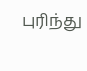புரிந்து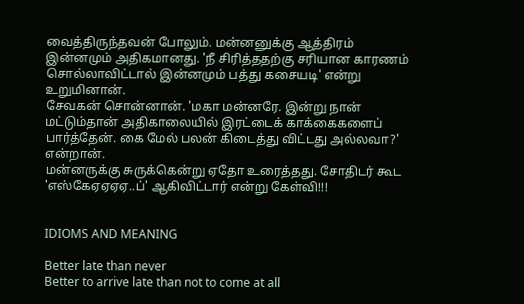வைத்திருந்தவன் போலும். மன்னனுக்கு ஆத்திரம் இன்னமும் அதிகமானது. 'நீ சிரித்ததற்கு சரியான காரணம் சொல்லாவிட்டால் இன்னமும் பத்து கசையடி' என்று உறுமினான்.
சேவகன் சொன்னான். 'மகா மன்னரே. இன்று நான் மட்டும்தான் அதிகாலையில் இரட்டைக் காக்கைகளைப் பார்த்தேன். கை மேல் பலன் கிடைத்து விட்டது அல்லவா?' என்றான்.
மன்னருக்கு சுருக்கென்று ஏதோ உரைத்தது. சோதிடர் கூட 'எஸ்கேஏஏஏஏ..ப்' ஆகிவிட்டார் என்று கேள்வி!!!


IDIOMS AND MEANING

Better late than never
Better to arrive late than not to come at all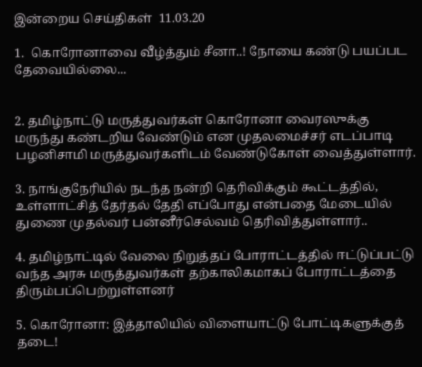இன்றைய செய்திகள்  11.03.20

1.  கொரோனாவை வீழ்த்தும் சீனா..! நோயை கண்டு பயப்பட தேவையில்லை...


2. தமிழ்நாட்டு மருத்துவர்கள் கொரோனா வைரஸுக்கு மருந்து கண்டறிய வேண்டும் என முதலமைச்சர் எடப்பாடி பழனிசாமி மருத்துவர்களிடம் வேண்டுகோள் வைத்துள்ளார்.

3. நாங்குநேரியில் நடந்த நன்றி தெரிவிக்கும் கூட்டத்தில், உள்ளாட்சித் தேர்தல் தேதி எப்போது என்பதை மேடையில் துணை முதல்வர் பன்னீர்செல்வம் தெரிவித்துள்ளார்..

4. தமிழ்நாட்டில் வேலை நிறுத்தப் போராட்டத்தில் ஈட்டுப்பட்டு வந்த அரசு மருத்துவர்கள் தற்காலிகமாகப் போராட்டத்தை திரும்பப்பெற்றுள்ளனர்

5. கொரோனா: இத்தாலியில் விளையாட்டு போட்டிகளுக்குத் தடை!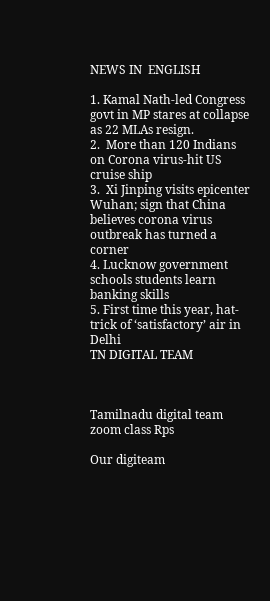NEWS IN  ENGLISH

1. Kamal Nath-led Congress govt in MP stares at collapse as 22 MLAs resign.
2.  More than 120 Indians on Corona virus-hit US cruise ship
3.  Xi Jinping visits epicenter Wuhan; sign that China believes corona virus outbreak has turned a corner
4. Lucknow government schools students learn banking skills
5. First time this year, hat-trick of ‘satisfactory’ air in Delhi
TN DIGITAL TEAM



Tamilnadu digital team zoom class Rps

Our digiteam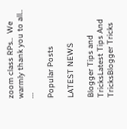zoom class RPs..  We warmly thank you to all.. ...

Popular Posts

LATEST NEWS

Blogger Tips and TricksLatest Tips And TricksBlogger Tricks